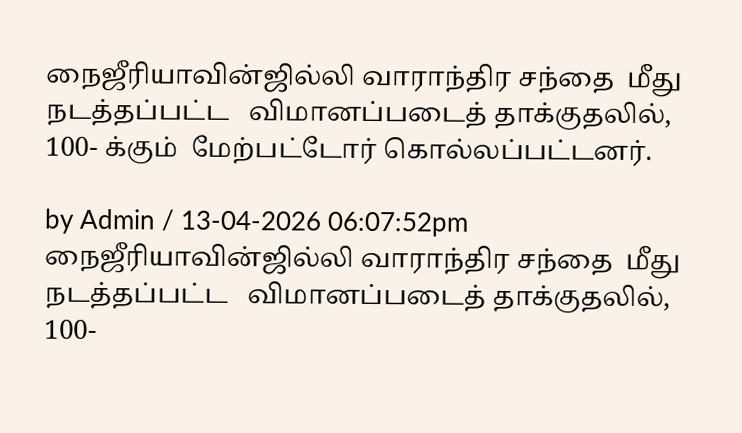நைஜீரியாவின்ஜில்லி வாராந்திர சந்தை  மீது   நடத்தப்பட்ட   விமானப்படைத் தாக்குதலில்,  100- க்கும்  மேற்பட்டோர் கொல்லப்பட்டனர்.

by Admin / 13-04-2026 06:07:52pm
நைஜீரியாவின்ஜில்லி வாராந்திர சந்தை  மீது   நடத்தப்பட்ட   விமானப்படைத் தாக்குதலில்,  100-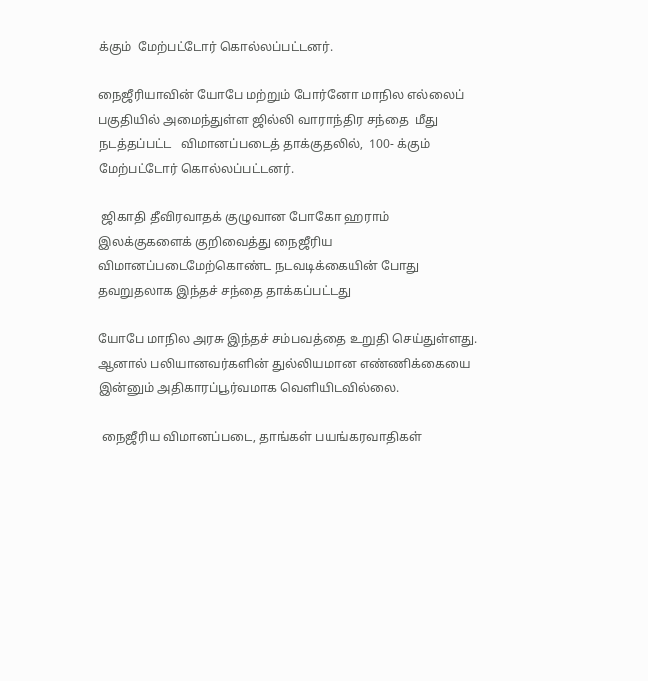க்கும்  மேற்பட்டோர் கொல்லப்பட்டனர்.

நைஜீரியாவின் யோபே மற்றும் போர்னோ மாநில எல்லைப் பகுதியில் அமைந்துள்ள ஜில்லி வாராந்திர சந்தை  மீது   நடத்தப்பட்ட   விமானப்படைத் தாக்குதலில்,  100- க்கும்  மேற்பட்டோர் கொல்லப்பட்டனர்.

 ஜிகாதி தீவிரவாதக் குழுவான போகோ ஹராம் இலக்குகளைக் குறிவைத்து நைஜீரிய விமானப்படைமேற்கொண்ட நடவடிக்கையின் போது தவறுதலாக இந்தச் சந்தை தாக்கப்பட்டது

யோபே மாநில அரசு இந்தச் சம்பவத்தை உறுதி செய்துள்ளது. ஆனால் பலியானவர்களின் துல்லியமான எண்ணிக்கையை இன்னும் அதிகாரப்பூர்வமாக வெளியிடவில்லை.

 நைஜீரிய விமானப்படை, தாங்கள் பயங்கரவாதிகள்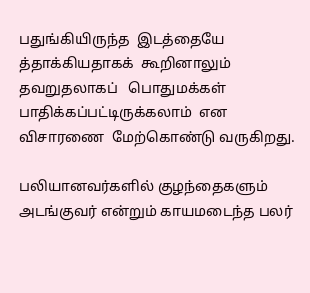பதுங்கியிருந்த  இடத்தையே த்தாக்கியதாகக்  கூறினாலும்   தவறுதலாகப்   பொதுமக்கள்    பாதிக்கப்பட்டிருக்கலாம்  என விசாரணை  மேற்கொண்டு வருகிறது.

பலியானவர்களில் குழந்தைகளும் அடங்குவர் என்றும் காயமடைந்த பலர்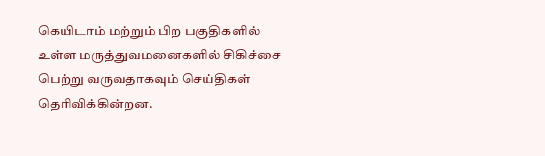கெயிடாம் மற்றும் பிற பகுதிகளில் உள்ள மருத்துவமனைகளில் சிகிச்சை பெற்று வருவதாகவும் செய்திகள் தெரிவிக்கின்றன.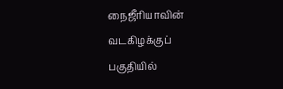நைஜீரியாவின் வடகிழக்குப் பகுதியில்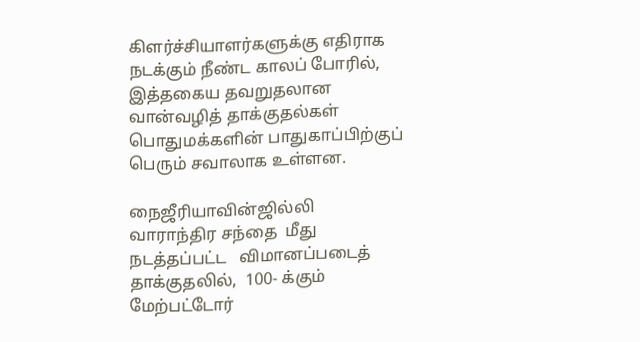கிளர்ச்சியாளர்களுக்கு எதிராக நடக்கும் நீண்ட காலப் போரில், இத்தகைய தவறுதலான வான்வழித் தாக்குதல்கள் பொதுமக்களின் பாதுகாப்பிற்குப் பெரும் சவாலாக உள்ளன.

நைஜீரியாவின்ஜில்லி வாராந்திர சந்தை  மீது   நடத்தப்பட்ட   விமானப்படைத் தாக்குதலில்,  100- க்கும்  மேற்பட்டோர்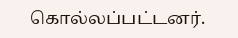கொல்லப்பட்டனர்.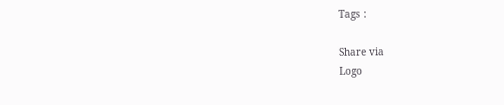Tags :

Share via
Logo